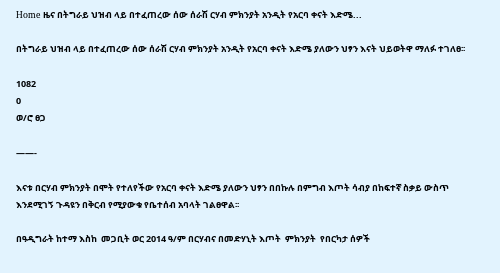Home ዜና በትግራይ ህዝብ ላይ በተፈጠረው ሰው ሰራሽ ርሃብ ምክንያት አንዲት የአርባ ቀናት እድሜ...

በትግራይ ህዝብ ላይ በተፈጠረው ሰው ሰራሽ ርሃብ ምክንያት አንዲት የአርባ ቀናት እድሜ ያለውን ህፃን እናት ህይወትዋ ማለፉ ተገለፀ፡፡

1082
0
ወ/ሮ ፀጋ

——-

እናቱ በርሃብ ምክንያት በሞት የተለየችው የአርባ ቀናት እድሜ ያለውን ህፃን በበኩሉ በምግብ እጦት ሳብያ በከፍተኛ ስቃይ ውስጥ እንደሚገኝ ጉዳዩን በቅርብ የሚያውቁ የቤተሰብ አባላት ገልፀዋል፡፡

በዓዲግራት ከተማ እስከ  መጋቢት ወር 2014 ዓ/ም በርሃብና በመድሃኒት እጦት  ምክንያት  የበርካታ ሰዎች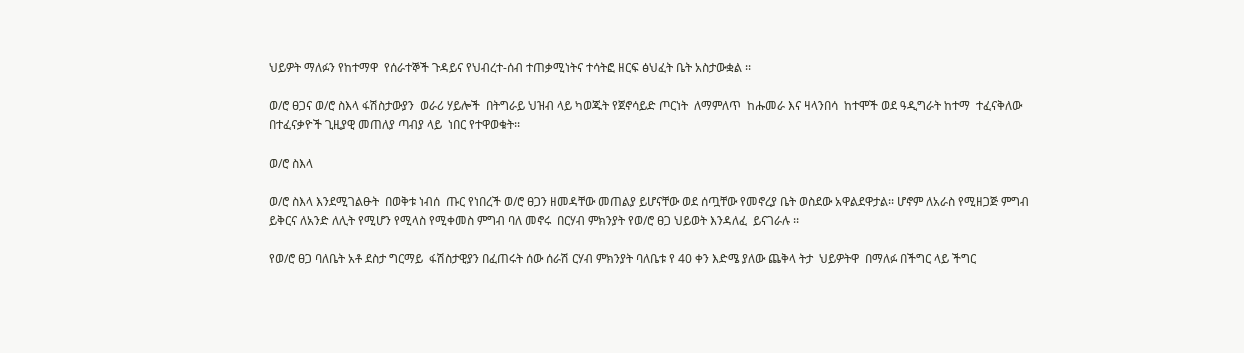ህይዎት ማለፉን የከተማዋ  የሰራተኞች ጉዳይና የህብረተ-ሰብ ተጠቃሚነትና ተሳትፎ ዘርፍ ፅህፈት ቤት አስታውቋል ፡፡

ወ/ሮ ፀጋና ወ/ሮ ስእላ ፋሽስታውያን  ወራሪ ሃይሎች  በትግራይ ህዝብ ላይ ካወጁት የጀኖሳይድ ጦርነት  ለማምለጥ  ከሑመራ እና ዛላንበሳ  ከተሞች ወደ ዓዲግራት ከተማ  ተፈናቅለው በተፈናቃዮች ጊዚያዊ መጠለያ ጣብያ ላይ  ነበር የተዋወቁት፡፡

ወ/ሮ ስእላ

ወ/ሮ ስእላ እንደሚገልፁት  በወቅቱ ነብሰ  ጡር የነበረች ወ/ሮ ፀጋን ዘመዳቸው መጠልያ ይሆናቸው ወደ ሰጧቸው የመኖረያ ቤት ወስደው አዋልደዋታል፡፡ ሆኖም ለአራስ የሚዘጋጅ ምግብ ይቅርና ለአንድ ለሊት የሚሆን የሚላስ የሚቀመስ ምግብ ባለ መኖሩ  በርሃብ ምክንያት የወ/ሮ ፀጋ ህይወት እንዳለፈ  ይናገራሉ ፡፡

የወ/ሮ ፀጋ ባለቤት አቶ ደስታ ግርማይ  ፋሽስታዊያን በፈጠሩት ሰው ሰራሽ ርሃብ ምክንያት ባለቤቱ የ 40 ቀን እድሜ ያለው ጨቅላ ትታ  ህይዎትዋ  በማለፉ በችግር ላይ ችግር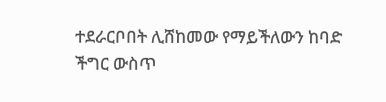ተደራርቦበት ሊሸከመው የማይችለውን ከባድ ችግር ውስጥ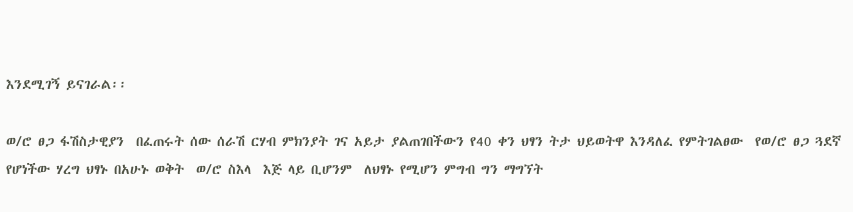እንደሚገኝ ይናገራል፡፡

ወ/ሮ ፀጋ ፋሽስታዊያን  በፈጠሩት ሰው ሰራሽ ርሃብ ምክንያት ገና አይታ ያልጠገበችውን የ40 ቀን ህፃን ትታ ህይወትዋ እንዳለፈ የምትገልፀው  የወ/ሮ ፀጋ ጓደኛ  የሆነችው ሃረግ ህፃኑ በአሁኑ ወቅት  ወ/ሮ ስእላ  እጅ ላይ ቢሆንም  ለህፃኑ የሚሆን ምግብ ግን ማግኘት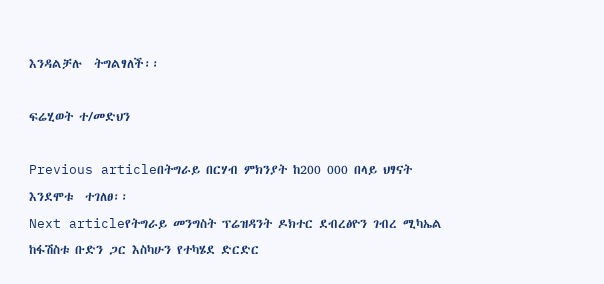እንዳልቻሉ  ትግልፃለች፡፡

ፍሬሂወት ተ/መድህን

Previous articleበትግራይ በርሃብ ምክንያት ከ200 000 በላይ ህፃናት እንደሞቱ  ተገለፀ፡፡
Next articleየትግራይ መንግስት ፕሬዝዳንት ዶክተር ደብረፅዮን ገብረ ሚካኤል ከፋሽስቱ ቡድን ጋር እስካሁን የተካሄደ ድርድር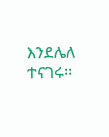እንደሌለ ተናገሩ፡፡